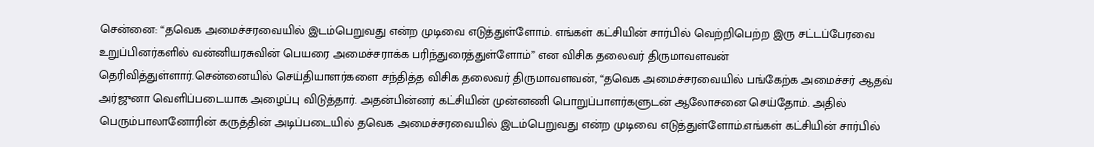சென்னை: “தவெக அமைச்சரவையில் இடம்பெறுவது என்ற முடிவை எடுத்துள்ளோம். எங்கள் கட்சியின் சார்பில் வெற்றிபெற்ற இரு சட்டப்பேரவை உறுப்பினர்களில் வன்னியரசுவின் பெயரை அமைச்சராக்க பரிந்துரைத்துள்ளோம்” என விசிக தலைவர் திருமாவளவன் தெரிவித்துள்ளார்.சென்னையில் செய்தியாளர்களை சந்தித்த விசிக தலைவர் திருமாவளவன், “தவெக அமைச்சரவையில் பங்கேற்க அமைச்சர் ஆதவ் அர்ஜுனா வெளிப்படையாக அழைப்பு விடுத்தார். அதன்பின்னர் கட்சியின் முன்னணி பொறுப்பாளர்களுடன் ஆலோசனை செய்தோம். அதில் பெரும்பாலானோரின் கருத்தின் அடிப்படையில் தவெக அமைச்சரவையில் இடம்பெறுவது என்ற முடிவை எடுத்துள்ளோம்.எங்கள் கட்சியின் சார்பில்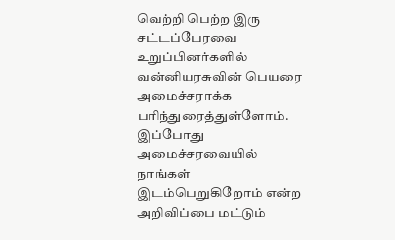வெற்றி பெற்ற இரு சட்டப்பேரவை உறுப்பினர்களில் வன்னியரசுவின் பெயரை அமைச்சராக்க பரிந்துரைத்துள்ளோம். இப்போது அமைச்சரவையில் நாங்கள் இடம்பெறுகிறோம் என்ற அறிவிப்பை மட்டும்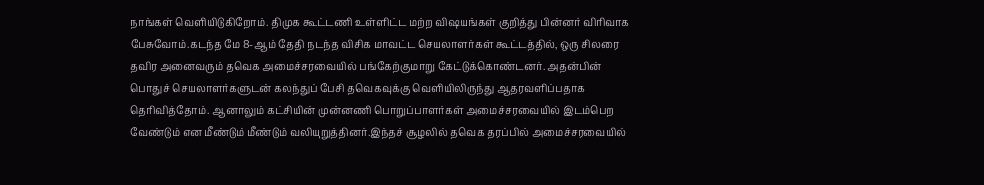நாங்கள் வெளியிடுகிறோம். திமுக கூட்டணி உள்ளிட்ட மற்ற விஷயங்கள் குறித்து பின்னர் விரிவாக பேசுவோம்.கடந்த மே 8-ஆம் தேதி நடந்த விசிக மாவட்ட செயலாளர்கள் கூட்டத்தில், ஒரு சிலரை தவிர அனைவரும் தவெக அமைச்சரவையில் பங்கேற்குமாறு கேட்டுக்கொண்டனர். அதன்பின் பொதுச் செயலாளர்களுடன் கலந்துப் பேசி தவெகவுக்கு வெளியிலிருந்து ஆதரவளிப்பதாக தெரிவித்தோம். ஆனாலும் கட்சியின் முன்னணி பொறுப்பாளர்கள் அமைச்சரவையில் இடம்பெற வேண்டும் என மீண்டும் மீண்டும் வலியுறுத்தினர்.இந்தச் சூழலில் தவெக தரப்பில் அமைச்சரவையில்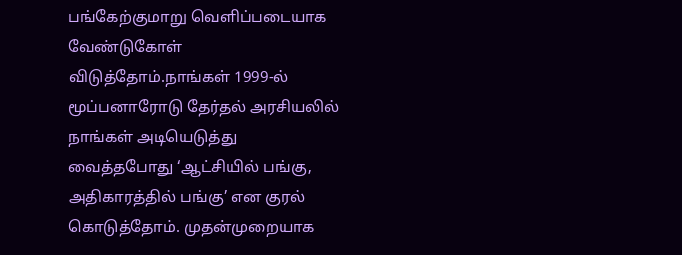பங்கேற்குமாறு வெளிப்படையாக வேண்டுகோள் விடுத்தோம்.நாங்கள் 1999-ல் மூப்பனாரோடு தேர்தல் அரசியலில் நாங்கள் அடியெடுத்து வைத்தபோது ‘ஆட்சியில் பங்கு, அதிகாரத்தில் பங்கு’ என குரல் கொடுத்தோம். முதன்முறையாக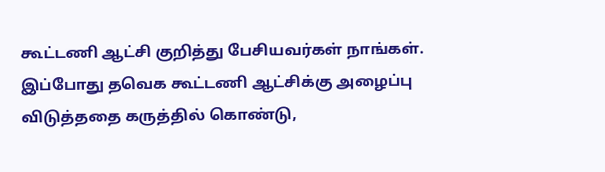கூட்டணி ஆட்சி குறித்து பேசியவர்கள் நாங்கள். இப்போது தவெக கூட்டணி ஆட்சிக்கு அழைப்பு விடுத்ததை கருத்தில் கொண்டு,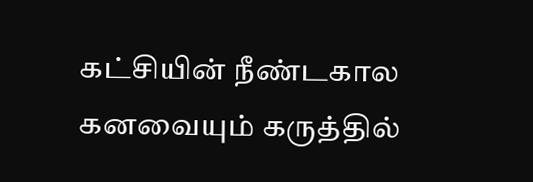கட்சியின் நீண்டகால கனவையும் கருத்தில்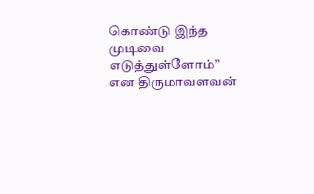கொண்டு இந்த முடிவை எடுத்துள்ளோம்” என திருமாவளவன்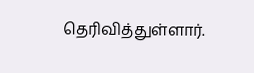தெரிவித்துள்ளார்.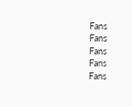Fans
Fans
Fans
Fans
Fans